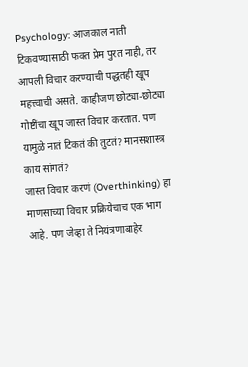Psychology: आजकाल नाती टिकवण्यासाठी फक्त प्रेम पुरत नाही, तर आपली विचार करण्याची पद्धतही खूप महत्त्वाची असते. काहीजण छोट्या-छोट्या गोष्टींचा खूप जास्त विचार करतात. पण यामुळे नातं टिकतं की तुटतं? मानसशास्त्र काय सांगतं?
जास्त विचार करणं (Overthinking) हा माणसाच्या विचार प्रक्रियेचाच एक भाग आहे. पण जेव्हा ते नियंत्रणाबाहेर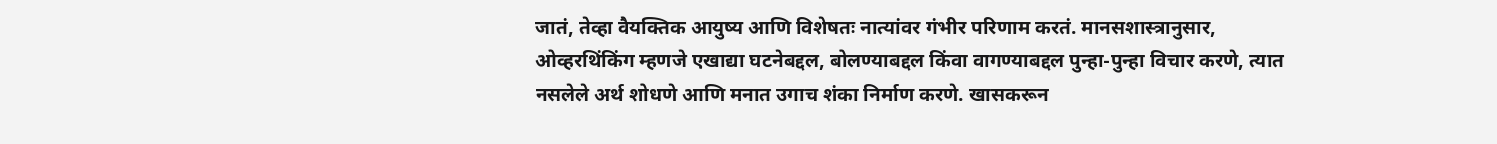जातं, तेव्हा वैयक्तिक आयुष्य आणि विशेषतः नात्यांवर गंभीर परिणाम करतं. मानसशास्त्रानुसार, ओव्हरथिंकिंग म्हणजे एखाद्या घटनेबद्दल, बोलण्याबद्दल किंवा वागण्याबद्दल पुन्हा-पुन्हा विचार करणे, त्यात नसलेले अर्थ शोधणे आणि मनात उगाच शंका निर्माण करणे. खासकरून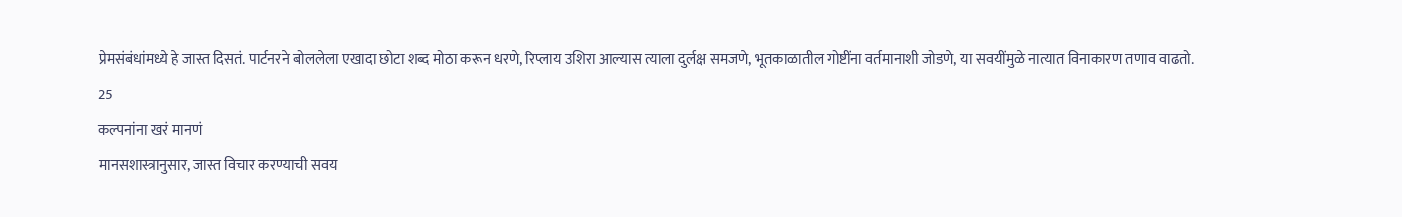प्रेमसंबंधांमध्ये हे जास्त दिसतं. पार्टनरने बोललेला एखादा छोटा शब्द मोठा करून धरणे, रिप्लाय उशिरा आल्यास त्याला दुर्लक्ष समजणे, भूतकाळातील गोष्टींना वर्तमानाशी जोडणे, या सवयींमुळे नात्यात विनाकारण तणाव वाढतो.
25
कल्पनांना खरं मानणं
मानसशास्त्रानुसार, जास्त विचार करण्याची सवय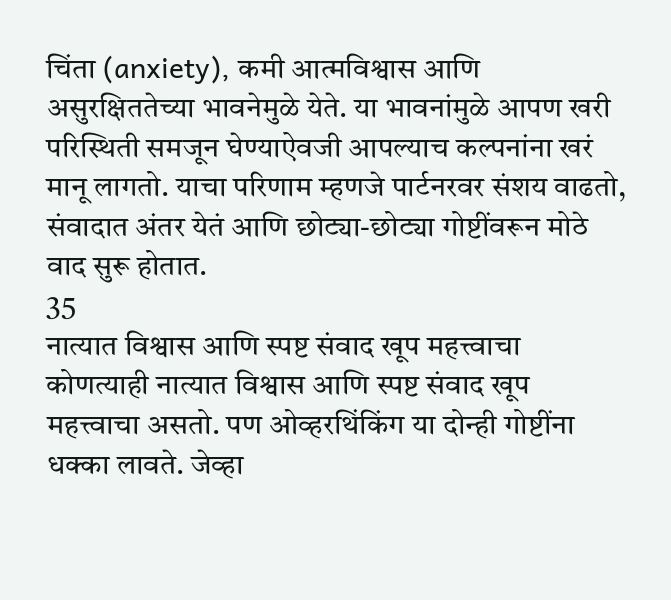चिंता (anxiety), कमी आत्मविश्वास आणि असुरक्षिततेच्या भावनेमुळे येते. या भावनांमुळे आपण खरी परिस्थिती समजून घेण्याऐवजी आपल्याच कल्पनांना खरं मानू लागतो. याचा परिणाम म्हणजे पार्टनरवर संशय वाढतो, संवादात अंतर येतं आणि छोट्या-छोट्या गोष्टींवरून मोठे वाद सुरू होतात.
35
नात्यात विश्वास आणि स्पष्ट संवाद खूप महत्त्वाचा
कोणत्याही नात्यात विश्वास आणि स्पष्ट संवाद खूप महत्त्वाचा असतो. पण ओव्हरथिंकिंग या दोन्ही गोष्टींना धक्का लावते. जेव्हा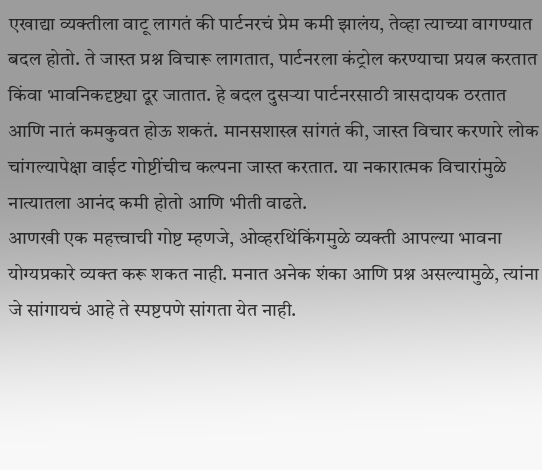एखाद्या व्यक्तीला वाटू लागतं की पार्टनरचं प्रेम कमी झालंय, तेव्हा त्याच्या वागण्यात बदल होतो. ते जास्त प्रश्न विचारू लागतात, पार्टनरला कंट्रोल करण्याचा प्रयत्न करतात किंवा भावनिकदृष्ट्या दूर जातात. हे बदल दुसऱ्या पार्टनरसाठी त्रासदायक ठरतात आणि नातं कमकुवत होऊ शकतं. मानसशास्त्र सांगतं की, जास्त विचार करणारे लोक चांगल्यापेक्षा वाईट गोष्टींचीच कल्पना जास्त करतात. या नकारात्मक विचारांमुळे नात्यातला आनंद कमी होतो आणि भीती वाढते.
आणखी एक महत्त्वाची गोष्ट म्हणजे, ओव्हरथिंकिंगमुळे व्यक्ती आपल्या भावना योग्यप्रकारे व्यक्त करू शकत नाही. मनात अनेक शंका आणि प्रश्न असल्यामुळे, त्यांना जे सांगायचं आहे ते स्पष्टपणे सांगता येत नाही.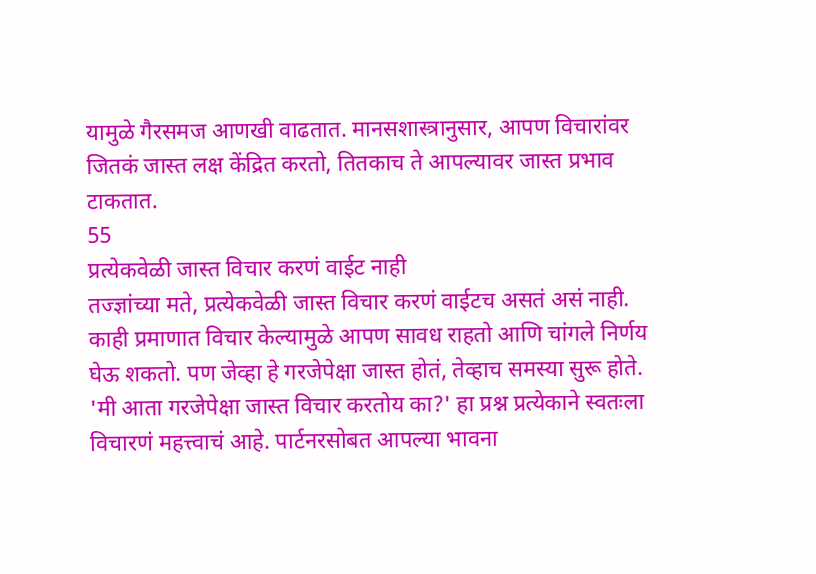यामुळे गैरसमज आणखी वाढतात. मानसशास्त्रानुसार, आपण विचारांवर जितकं जास्त लक्ष केंद्रित करतो, तितकाच ते आपल्यावर जास्त प्रभाव टाकतात.
55
प्रत्येकवेळी जास्त विचार करणं वाईट नाही
तज्ज्ञांच्या मते, प्रत्येकवेळी जास्त विचार करणं वाईटच असतं असं नाही. काही प्रमाणात विचार केल्यामुळे आपण सावध राहतो आणि चांगले निर्णय घेऊ शकतो. पण जेव्हा हे गरजेपेक्षा जास्त होतं, तेव्हाच समस्या सुरू होते. 'मी आता गरजेपेक्षा जास्त विचार करतोय का?' हा प्रश्न प्रत्येकाने स्वतःला विचारणं महत्त्वाचं आहे. पार्टनरसोबत आपल्या भावना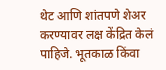थेट आणि शांतपणे शेअर करण्यावर लक्ष केंद्रित केलं पाहिजे. भूतकाळ किंवा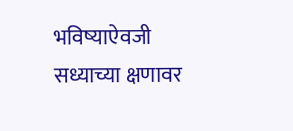भविष्याऐवजी सध्याच्या क्षणावर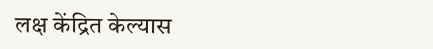लक्ष केंद्रित केल्यास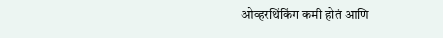ओव्हरथिंकिंग कमी होतं आणि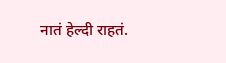नातं हेल्दी राहतं.